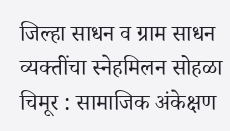जिल्हा साधन व ग्राम साधन व्यक्तींचा स्नेहमिलन सोहळा
चिमूर : सामाजिक अंकेक्षण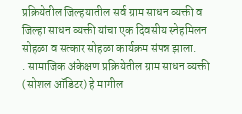प्रक्रियेतील जिल्हयातील सर्व ग्राम साधन व्यक्ती व जिल्हा साधन व्यक्ती यांचा एक दिवसीय स्नेहमिलन सोहळा व सत्कार सोहळा कार्यक्रम संपन्न झाला.
. सामाजिक अंकेक्षण प्रक्रियेतील ग्राम साधन व्यक्ती (सोशल ऑडिटर) हे मागील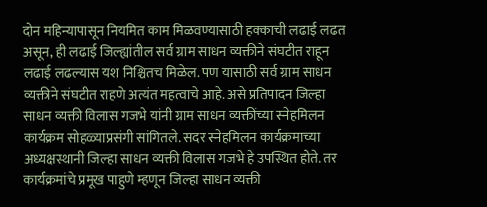दोन महिन्यापासून नियमित काम मिळवण्यासाठी हक्काची लढाई लढत असून, ही लढाई जिल्ह्यांतील सर्व ग्राम साधन व्यक्तीने संघटीत राहून लढाई लढल्यास यश निश्चितच मिळेल. पण यासाठी सर्व ग्राम साधन व्यक्तीने संघटीत राहणे अत्यंत महत्वाचे आहे. असे प्रतिपादन जिल्हा साधन व्यक्ती विलास गजभे यांनी ग्राम साधन व्यक्तींच्या स्नेहमिलन कार्यक्रम सोहळ्याप्रसंगी सांगितले. सदर स्नेहमिलन कार्यक्रमाच्या अध्यक्षस्थानी जिल्हा साधन व्यक्ती विलास गजभे हे उपस्थित होते. तर कार्यक्रमांचे प्रमूख पाहुणे म्हणून जिल्हा साधन व्यक्ती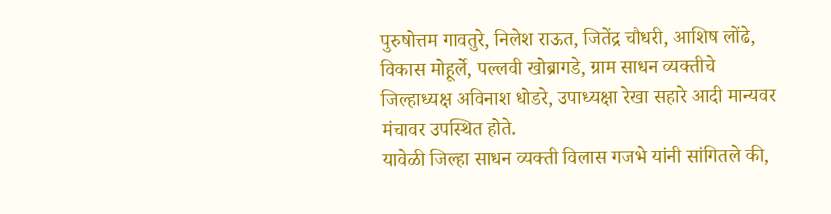पुरुषोत्तम गावतुरे, निलेश राऊत, जितेंद्र चौधरी, आशिष लोंढे, विकास मोहूर्ले, पल्लवी खोब्रागडे, ग्राम साधन व्यक्तीचे जिल्हाध्यक्ष अविनाश धोडरे, उपाध्यक्षा रेखा सहारे आदी मान्यवर मंचावर उपस्थित होते.
यावेळी जिल्हा साधन व्यक्ती विलास गजभे यांनी सांगितले की,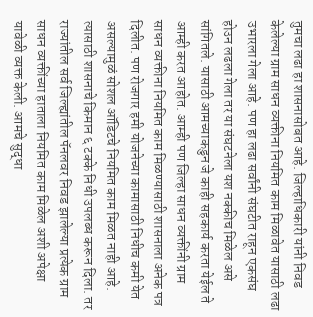तुमचा लढा हा शासनासोबत आहे. जिल्हाधिकारी यांनी निवड केलेल्या ग्राम साधन व्यक्तीना नियमित काम मिळावेत यासाठी लढा उभारला गेला आहे. पण हा लढा सर्वांनी संघटीत राहून एकसंघ होउन लढला गेला तर या संघटनेला यश नक्कीच मिळेल असे सांगितले. यासाठी आमच्याकडुन जे काही सहकार्य करता येईल ते आम्ही करत आहोत. आम्ही पण जिल्हा साधन व्यक्तींनी ग्राम साधन व्यक्तीना नियमित काम मिळण्यासाठी शासनाला अनेक पत्र दिलीत. पण रोजगार हमी योजनेच्या कामासाठी निधीच कमी येत असल्यामुळं सोशल ऑडिटचे नियमित काम मिळत नाही आहे. त्यासाठी शासनाचे किमान ६ टक्के निधी उपलब्ध करून दिला. तर राज्यांतील सर्व जिल्ह्यांतील पॅनलवर निवड झालेल्या प्रत्येक ग्राम साधन व्यक्तींच्या हाताला नियमित काम मिळेल अशी अपेक्षा यावेळी व्यक्त केली. आमचे सुद्धा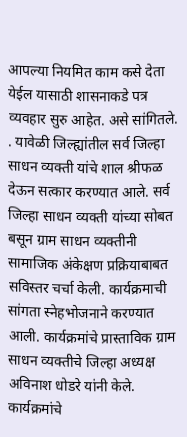आपल्या नियमित काम कसे देता येईल यासाठी शासनाकडे पत्र व्यवहार सुरु आहेत. असे सांगितले.
. यावेळी जिल्ह्यांतील सर्व जिल्हा साधन व्यक्ती यांचे शाल श्रीफळ देऊन सत्कार करण्यात आले. सर्व जिल्हा साधन व्यक्ती यांच्या सोबत बसून ग्राम साधन व्यक्तीनी सामाजिक अंकेक्षण प्रक्रियाबाबत सविस्तर चर्चा केली. कार्यक्रमाची सांगता स्नेहभोजनाने करण्यात आली. कार्यक्रमांचे प्रास्ताविक ग्राम साधन व्यक्तीचे जिल्हा अध्यक्ष अविनाश धोडरे यांनी केले. कार्यक्रमांचे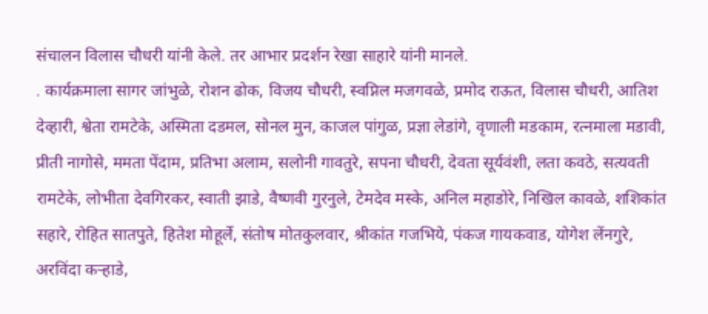संचालन विलास चौधरी यांनी केले. तर आभार प्रदर्शन रेखा साहारे यांनी मानले.
. कार्यक्रमाला सागर जांभुळे, रोशन ढोक, विजय चौधरी, स्वप्निल मजगवळे, प्रमोद राऊत, विलास चौधरी, आतिश देव्हारी, श्वेता रामटेके, अस्मिता दडमल, सोनल मुन, काजल पांगुळ, प्रज्ञा लेडांगे, वृणाली मडकाम, रत्नमाला मडावी, प्रीती नागोसे, ममता पेंदाम, प्रतिभा अलाम, सलोनी गावतुरे, सपना चौधरी, देवता सूर्यवंशी, लता कवठे, सत्यवती रामटेके, लोभीता देवगिरकर, स्वाती झाडे, वैष्णवी गुरनुले, टेमदेव मस्के, अनिल महाडोरे, निखिल कावळे, शशिकांत सहारे, रोहित सातपुते, हितेश मोहूर्ले, संतोष मोतकुलवार, श्रीकांत गजभिये, पंकज गायकवाड, योगेश लेंनगुरे, अरविंदा कऱ्हाडे,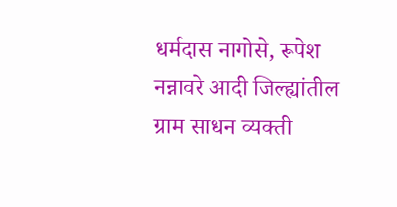धर्मदास नागोसे, रूपेश नन्नावरे आदी जिल्ह्यांतील ग्राम साधन व्यक्ती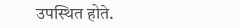उपस्थित होते.